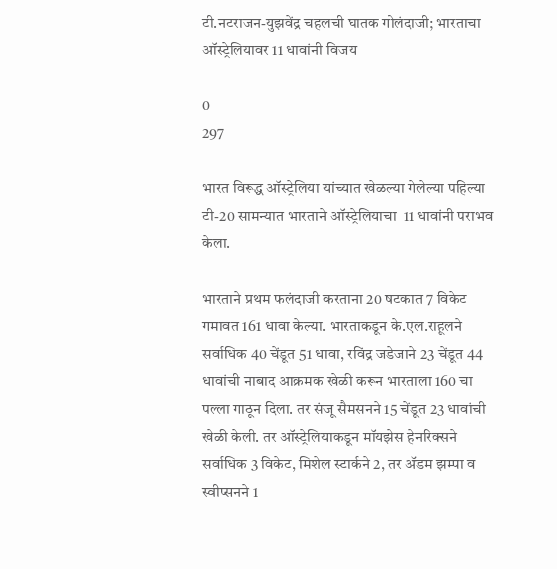टी.नटराजन-युझवेंद्र चहलची घातक गोलंदाजी; भारताचा ऑस्ट्रेलियावर 11 धावांनी विजय

0
297

भारत विरूद्ध ऑस्ट्रेलिया यांच्यात खेळल्या गेलेल्या पहिल्या टी-20 सामन्यात भारताने ऑस्ट्रेलियाचा  11 धावांनी पराभव केला.

भारताने प्रथम फलंदाजी करताना 20 षटकात 7 विकेट गमावत 161 धावा केल्या. भारताकडून के.एल.राहूलने सर्वाधिक 40 चेंडूत 51 धावा, रविंद्र जडेजाने 23 चेंडूत 44 धावांची नाबाद आक्रमक खेळी करून भारताला 160 चा पल्ला गाठून दिला. तर संजू सैमसनने 15 चेंडूत 23 धावांची खेळी केली. तर ऑस्ट्रेलियाकडून मॉयझेस हेनरिक्सने सर्वाधिक 3 विकेट, मिशेल स्टार्कने 2, तर ॲडम झम्पा व स्वीप्सनने 1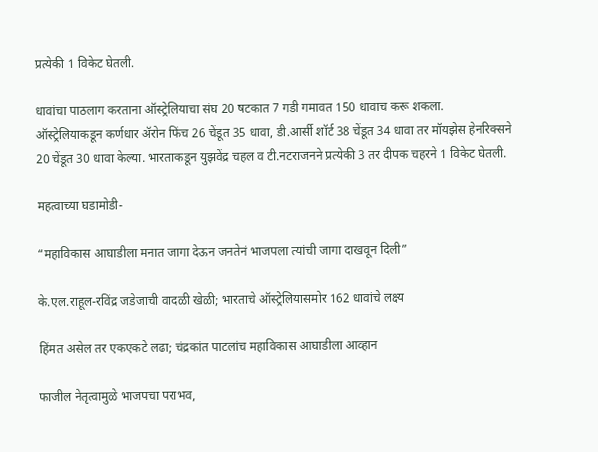प्रत्येकी 1 विकेट घेतली.

धावांचा पाठलाग करताना ऑस्ट्रेलियाचा संघ 20 षटकात 7 गडी गमावत 150 धावाच करू शकला. ऑस्ट्रेलियाकडून कर्णधार ॲरोन फिंच 26 चेंडूत 35 धावा, डी.आर्सी शॉर्ट 38 चेंडूत 34 धावा तर मॉयझेस हेनरिक्सने 20 चेंडूत 30 धावा केल्या. भारताकडून युझवेंद्र चहल व टी.नटराजनने प्रत्येकी 3 तर दीपक चहरने 1 विकेट घेतली.

महत्वाच्या घडामोडी-

“महाविकास आघाडीला मनात जागा देऊन जनतेनं भाजपला त्यांची जागा दाखवून दिली”

के.एल.राहूल-रविंद्र जडेजाची वादळी खेळी; भारताचे ऑस्ट्रेलियासमोर 162 धावांचे लक्ष्य

हिंमत असेल तर एकएकटे लढा; चंद्रकांत पाटलांच महाविकास आघाडीला आव्हान

फाजील नेतृत्वामुळे भाजपचा पराभव,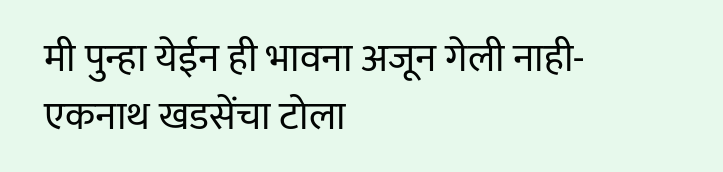मी पुन्हा येईन ही भावना अजून गेली नाही- एकनाथ खडसेंचा टोला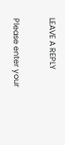LEAVE A REPLY

Please enter your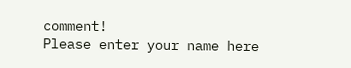comment!
Please enter your name here